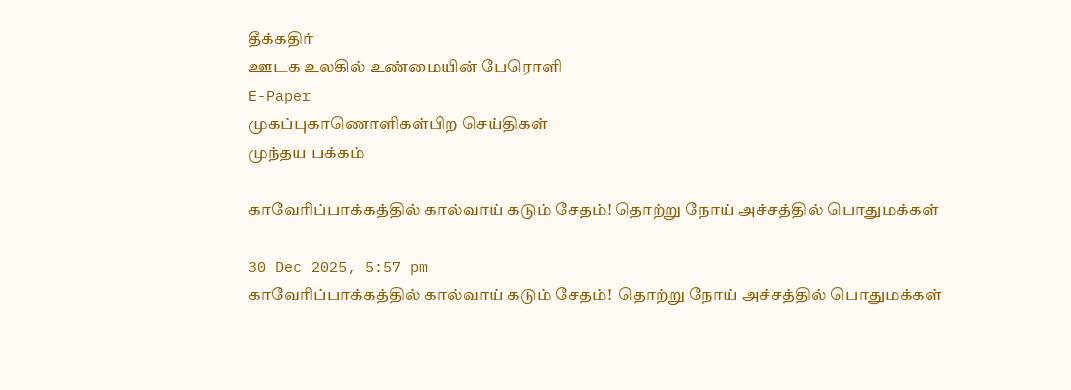தீக்கதிர்
ஊடக உலகில் உண்மையின் பேரொளி
E-Paper
முகப்புகாணொளிகள்பிற செய்திகள்
முந்தய பக்கம்

காவேரிப்பாக்கத்தில் கால்வாய் கடும் சேதம்! தொற்று நோய் அச்சத்தில் பொதுமக்கள்

30 Dec 2025, 5:57 pm
காவேரிப்பாக்கத்தில் கால்வாய் கடும் சேதம்!  தொற்று நோய் அச்சத்தில் பொதுமக்கள்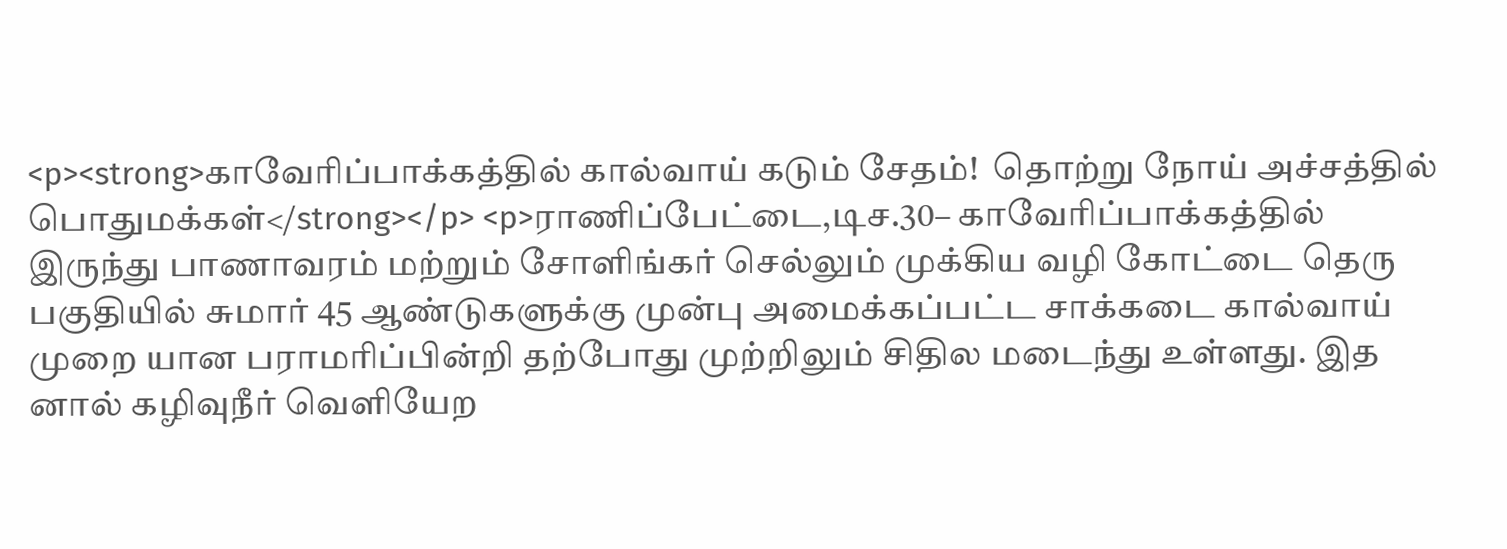<p><strong>காவேரிப்பாக்கத்தில் கால்வாய் கடும் சேதம்!  தொற்று நோய் அச்சத்தில் பொதுமக்கள்</strong></p> <p>ராணிப்பேட்டை,டிச.30– காவேரிப்பாக்கத்தில் இருந்து பாணாவரம் மற்றும் சோளிங்கர் செல்லும் முக்கிய வழி கோட்டை தெரு பகுதியில் சுமார் 45 ஆண்டுகளுக்கு முன்பு அமைக்கப்பட்ட சாக்கடை கால்வாய் முறை யான பராமரிப்பின்றி தற்போது முற்றிலும் சிதில மடைந்து உள்ளது. இத னால் கழிவுநீர் வெளியேற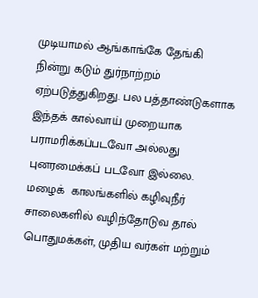முடியாமல் ஆங்காங்கே தேங்கி நின்று கடும் துர்நாற்றம் ஏற்படுத்துகிறது. பல பத்தாண்டுகளாக இந்தக் கால்வாய் முறையாக பராமரிக்கப்படவோ அல்லது புனரமைக்கப் படவோ இல்லை. மழைக்  காலங்களில் கழிவுநீர் சாலைகளில் வழிந்தோடுவ தால் பொதுமக்கள், முதிய வர்கள் மற்றும்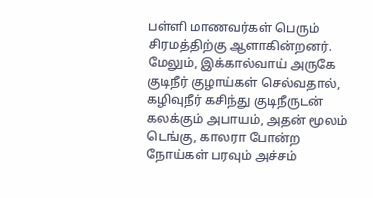பள்ளி மாணவர்கள் பெரும் சிரமத்திற்கு ஆளாகின்றனர். மேலும், இக்கால்வாய் அருகே குடிநீர் குழாய்கள் செல்வதால், கழிவுநீர் கசிந்து குடிநீருடன் கலக்கும் அபாயம், அதன் மூலம் டெங்கு, காலரா போன்ற நோய்கள் பரவும் அச்சம்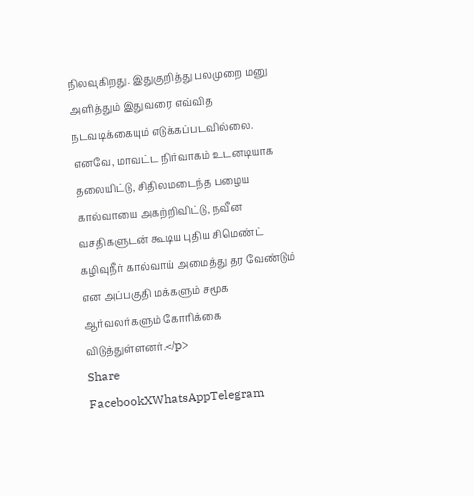நிலவுகிறது. இதுகுறித்து பலமுறை மனு அளித்தும் இதுவரை எவ்வித நடவடிக்கையும் எடுக்கப்படவில்லை. எனவே, மாவட்ட நிர்வாகம் உடனடியாக தலையிட்டு, சிதிலமடைந்த பழைய கால்வாயை அகற்றிவிட்டு, நவீன வசதிகளுடன் கூடிய புதிய சிமெண்ட் கழிவுநீர் கால்வாய் அமைத்து தர வேண்டும் என அப்பகுதி மக்களும் சமூக ஆர்வலர்களும் கோரிக்கை விடுத்துள்ளனர்.</p>
Share
FacebookXWhatsAppTelegram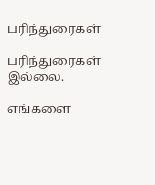பரிந்துரைகள்

பரிந்துரைகள் இல்லை.

எங்களை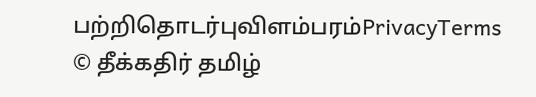பற்றிதொடர்புவிளம்பரம்PrivacyTerms
© தீக்கதிர் தமிழ்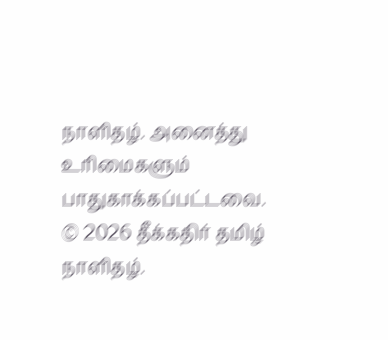நாளிதழ். அனைத்து உரிமைகளும் பாதுகாக்கப்பட்டவை.
© 2026 தீக்கதிர் தமிழ் நாளிதழ்.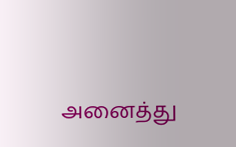அனைத்து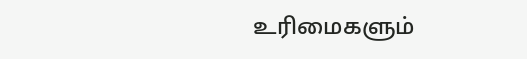உரிமைகளும்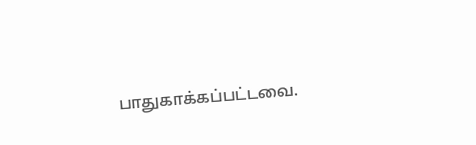பாதுகாக்கப்பட்டவை.